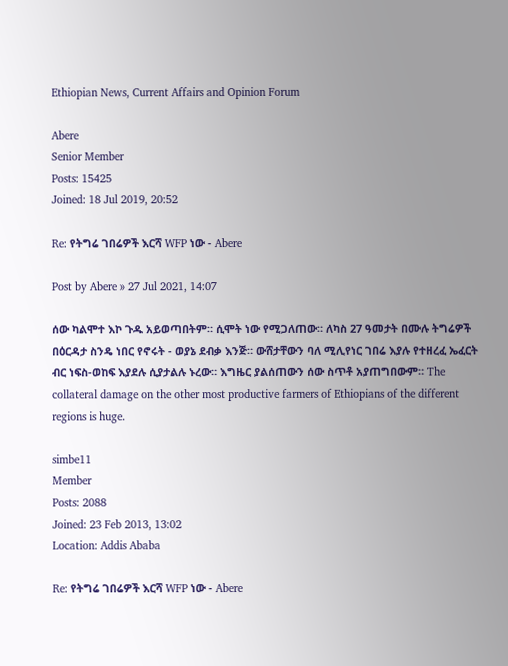Ethiopian News, Current Affairs and Opinion Forum

Abere
Senior Member
Posts: 15425
Joined: 18 Jul 2019, 20:52

Re: የትግሬ ገበሬዎች እርሻ WFP ነው - Abere

Post by Abere » 27 Jul 2021, 14:07

ሰው ካልሞተ እኮ ጉዱ አይወጣበትም። ሲሞት ነው የሚጋለጠው። ለካስ 27 ዓመታት በሙሉ ትግሬዎች በዕርዳታ ስንዴ ነበር የኖሩት - ወያኔ ደብቃ እንጅ። ውሸታቸውን ባለ ሚሊየነር ገበሬ እያሉ የተዘረፈ ኤፈርት ብር ነፍስ-ወከፍ እያደሉ ሲያታልሉ ኑረው። እግዜር ያልሰጠውን ሰው ስጥቶ አያጠግበውም። The collateral damage on the other most productive farmers of Ethiopians of the different regions is huge.

simbe11
Member
Posts: 2088
Joined: 23 Feb 2013, 13:02
Location: Addis Ababa

Re: የትግሬ ገበሬዎች እርሻ WFP ነው - Abere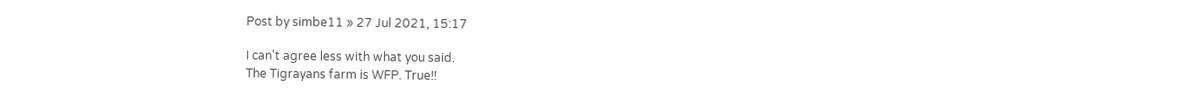Post by simbe11 » 27 Jul 2021, 15:17

I can't agree less with what you said.
The Tigrayans farm is WFP. True!!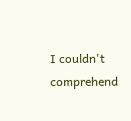I couldn't comprehend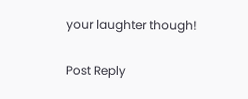your laughter though!

Post Reply